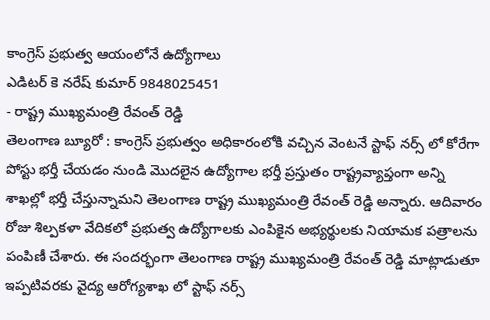కాంగ్రెస్ ప్రభుత్వ ఆయంలోనే ఉద్యోగాలు
ఎడిటర్ కె నరేష్ కుమార్ 9848025451
- రాష్ట్ర ముఖ్యమంత్రి రేవంత్ రెడ్డి
తెలంగాణ బ్యూరో : కాంగ్రెస్ ప్రభుత్వం అధికారంలోకి వచ్చిన వెంటనే స్టాఫ్ నర్స్ లో కోరేగా పోస్టు భర్తీ చేయడం నుండి మొదలైన ఉద్యోగాల భర్తీ ప్రస్తుతం రాష్ట్రవ్యాప్తంగా అన్ని శాఖల్లో భర్తీ చేస్తున్నామని తెలంగాణ రాష్ట్ర ముఖ్యమంత్రి రేవంత్ రెడ్డి అన్నారు. ఆదివారం రోజు శిల్పకళా వేదికలో ప్రభుత్వ ఉద్యోగాలకు ఎంపికైన అభ్యర్థులకు నియామక పత్రాలను పంపిణీ చేశారు. ఈ సందర్భంగా తెలంగాణ రాష్ట్ర ముఖ్యమంత్రి రేవంత్ రెడ్డి మాట్లాడుతూ ఇప్పటివరకు వైద్య ఆరోగ్యశాఖ లో స్టాఫ్ నర్స్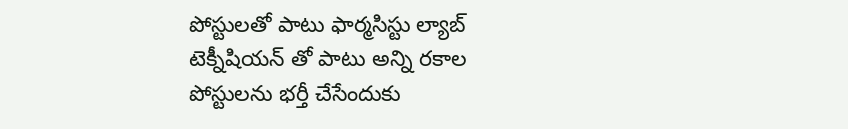పోస్టులతో పాటు ఫార్మసిస్టు ల్యాబ్ టెక్నీషియన్ తో పాటు అన్ని రకాల పోస్టులను భర్తీ చేసేందుకు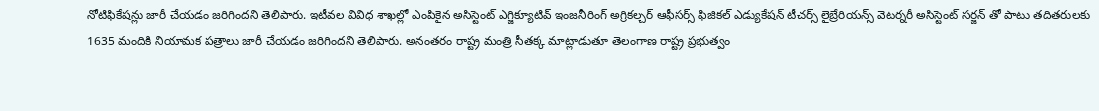నోటిఫికేషన్లు జారీ చేయడం జరిగిందని తెలిపారు. ఇటీవల వివిధ శాఖల్లో ఎంపికైన అసిస్టెంట్ ఎగ్జిక్యూటివ్ ఇంజనీరింగ్ అగ్రికల్చర్ ఆఫీసర్స్ ఫిజికల్ ఎడ్యుకేషన్ టీచర్స్ లైబ్రేరియన్స్ వెటర్నరీ అసిస్టెంట్ సర్జన్ తో పాటు తదితరులకు 1635 మందికి నియామక పత్రాలు జారీ చేయడం జరిగిందని తెలిపారు. అనంతరం రాష్ట్ర మంత్రి సీతక్క మాట్లాడుతూ తెలంగాణ రాష్ట్ర ప్రభుత్వం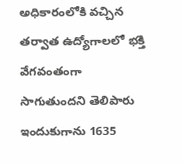అధికారంలోకి వచ్చిన తర్వాత ఉద్యోగాలలో భక్తి వేగవంతంగా సాగుతుందని తెలిపారు ఇందుకుగాను 1635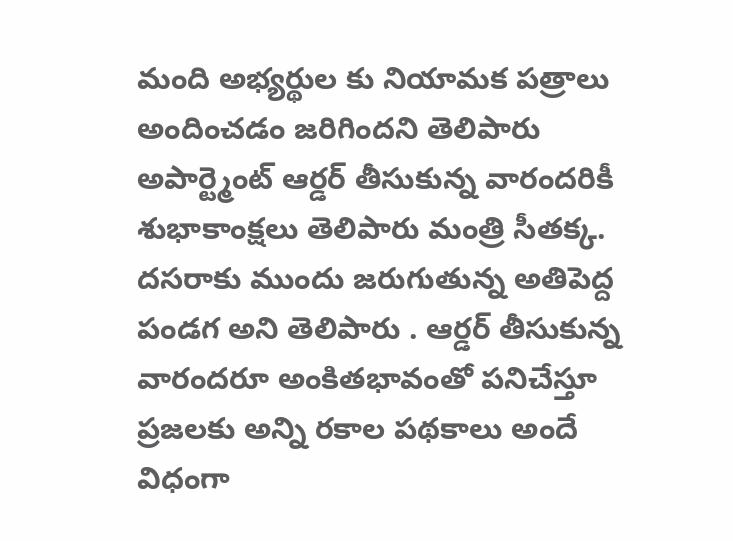మంది అభ్యర్థుల కు నియామక పత్రాలు అందించడం జరిగిందని తెలిపారు అపార్ట్మెంట్ ఆర్డర్ తీసుకున్న వారందరికీ శుభాకాంక్షలు తెలిపారు మంత్రి సీతక్క. దసరాకు ముందు జరుగుతున్న అతిపెద్ద పండగ అని తెలిపారు . ఆర్డర్ తీసుకున్న వారందరూ అంకితభావంతో పనిచేస్తూ ప్రజలకు అన్ని రకాల పథకాలు అందే విధంగా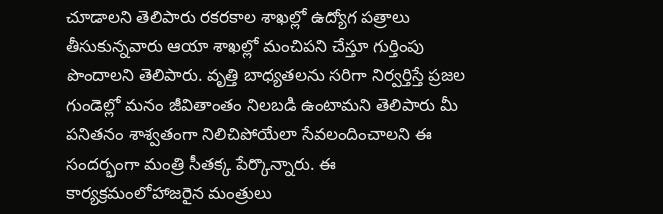చూడాలని తెలిపారు రకరకాల శాఖల్లో ఉద్యోగ పత్రాలు తీసుకున్నవారు ఆయా శాఖల్లో మంచిపని చేస్తూ గుర్తింపు పొందాలని తెలిపారు. వృత్తి బాధ్యతలను సరిగా నిర్వర్తిస్తే ప్రజల గుండెల్లో మనం జీవితాంతం నిలబడి ఉంటామని తెలిపారు మీ పనితనం శాశ్వతంగా నిలిచిపోయేలా సేవలందించాలని ఈ సందర్భంగా మంత్రి సీతక్క పేర్కొన్నారు. ఈ కార్యక్రమంలోహాజరైన మంత్రులు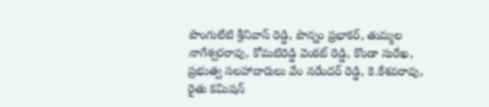పొంగులేటి శ్రీనివాస్ రెడ్డి, పొన్నం ప్రభాకర్, తుమ్మల నాగేశ్వరరావు, కోమటిరెడ్డి వెంకట్ రెడ్డి, కొండా సురేఖ, ప్రభుత్వ సలహాదారులు వేం నరేందర్ రెడ్డి, కె.కేశవరావు, రైతు కమిషన్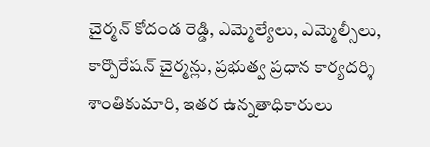చైర్మన్ కోదండ రెడ్డి, ఎమ్మెల్యేలు, ఎమ్మెల్సీలు, కార్పొరేషన్ చైర్మన్లు, ప్రభుత్వ ప్రధాన కార్యదర్శి శాంతికుమారి, ఇతర ఉన్నతాధికారులు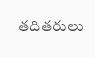తదితరులు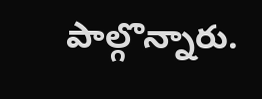పాల్గొన్నారు.